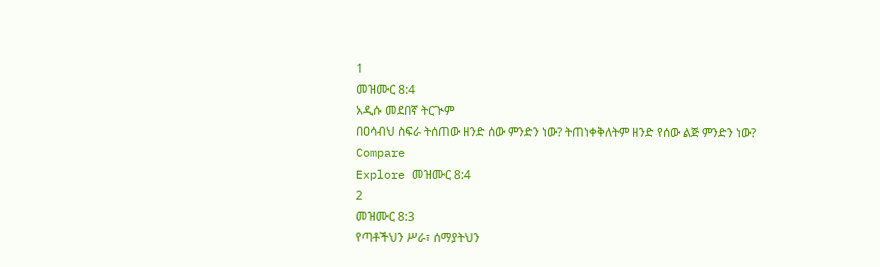1
መዝሙር 8:4
አዲሱ መደበኛ ትርጒም
በዐሳብህ ስፍራ ትሰጠው ዘንድ ሰው ምንድን ነው? ትጠነቀቅለትም ዘንድ የሰው ልጅ ምንድን ነው?
Compare
Explore መዝሙር 8:4
2
መዝሙር 8:3
የጣቶችህን ሥራ፣ ሰማያትህን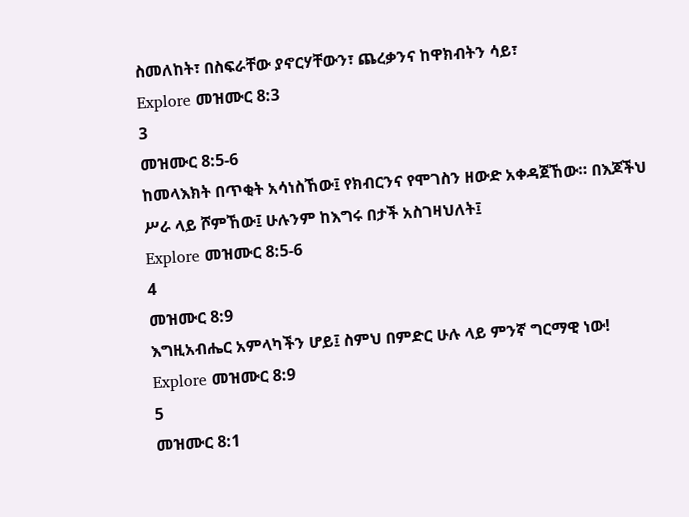ስመለከት፣ በስፍራቸው ያኖርሃቸውን፣ ጨረቃንና ከዋክብትን ሳይ፣
Explore መዝሙር 8:3
3
መዝሙር 8:5-6
ከመላእክት በጥቂት አሳነስኸው፤ የክብርንና የሞገስን ዘውድ አቀዳጀኸው። በእጆችህ ሥራ ላይ ሾምኸው፤ ሁሉንም ከእግሩ በታች አስገዛህለት፤
Explore መዝሙር 8:5-6
4
መዝሙር 8:9
እግዚአብሔር አምላካችን ሆይ፤ ስምህ በምድር ሁሉ ላይ ምንኛ ግርማዊ ነው!
Explore መዝሙር 8:9
5
መዝሙር 8:1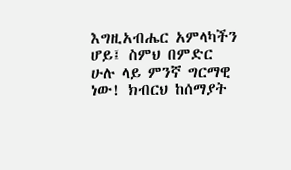እግዚአብሔር አምላካችን ሆይ፤ ስምህ በምድር ሁሉ ላይ ምንኛ ግርማዊ ነው! ክብርህ ከሰማያት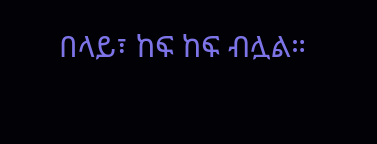በላይ፣ ከፍ ከፍ ብሏል።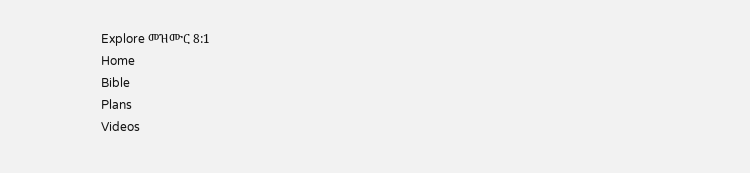Explore መዝሙር 8:1
Home
Bible
Plans
Videos